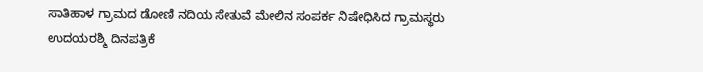ಸಾತಿಹಾಳ ಗ್ರಾಮದ ಡೋಣಿ ನದಿಯ ಸೇತುವೆ ಮೇಲಿನ ಸಂಪರ್ಕ ನಿಷೇಧಿಸಿದ ಗ್ರಾಮಸ್ಥರು
ಉದಯರಶ್ಮಿ ದಿನಪತ್ರಿಕೆ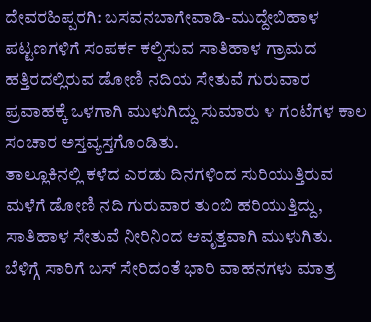ದೇವರಹಿಪ್ಪರಗಿ: ಬಸವನಬಾಗೇವಾಡಿ-ಮುದ್ದೇಬಿಹಾಳ ಪಟ್ಟಣಗಳಿಗೆ ಸಂಪರ್ಕ ಕಲ್ಪಿಸುವ ಸಾತಿಹಾಳ ಗ್ರಾಮದ ಹತ್ತಿರದಲ್ಲಿರುವ ಡೋಣಿ ನದಿಯ ಸೇತುವೆ ಗುರುವಾರ ಪ್ರವಾಹಕ್ಕೆ ಒಳಗಾಗಿ ಮುಳುಗಿದ್ದು ಸುಮಾರು ೪ ಗಂಟೆಗಳ ಕಾಲ ಸಂಚಾರ ಅಸ್ತವ್ಯಸ್ತಗೊಂಡಿತು.
ತಾಲ್ಲೂಕಿನಲ್ಲಿ ಕಳೆದ ಎರಡು ದಿನಗಳಿಂದ ಸುರಿಯುತ್ತಿರುವ ಮಳೆಗೆ ಡೋಣಿ ನದಿ ಗುರುವಾರ ತುಂಬಿ ಹರಿಯುತ್ತಿದ್ದು, ಸಾತಿಹಾಳ ಸೇತುವೆ ನೀರಿನಿಂದ ಆವೃತ್ತವಾಗಿ ಮುಳುಗಿತು. ಬೆಳಿಗ್ಗೆ ಸಾರಿಗೆ ಬಸ್ ಸೇರಿದಂತೆ ಭಾರಿ ವಾಹನಗಳು ಮಾತ್ರ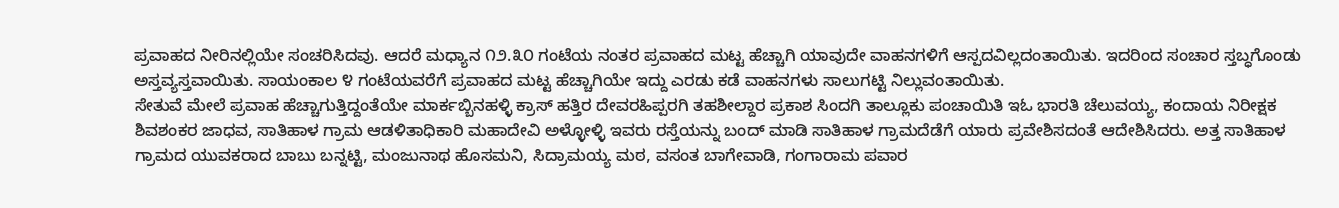ಪ್ರವಾಹದ ನೀರಿನಲ್ಲಿಯೇ ಸಂಚರಿಸಿದವು. ಆದರೆ ಮಧ್ಯಾನ ೧೨.೩೦ ಗಂಟೆಯ ನಂತರ ಪ್ರವಾಹದ ಮಟ್ಟ ಹೆಚ್ಚಾಗಿ ಯಾವುದೇ ವಾಹನಗಳಿಗೆ ಆಸ್ಪದವಿಲ್ಲದಂತಾಯಿತು. ಇದರಿಂದ ಸಂಚಾರ ಸ್ತಬ್ಧಗೊಂಡು ಅಸ್ತವ್ಯಸ್ತವಾಯಿತು. ಸಾಯಂಕಾಲ ೪ ಗಂಟೆಯವರೆಗೆ ಪ್ರವಾಹದ ಮಟ್ಟ ಹೆಚ್ಚಾಗಿಯೇ ಇದ್ದು ಎರಡು ಕಡೆ ವಾಹನಗಳು ಸಾಲುಗಟ್ಟಿ ನಿಲ್ಲುವಂತಾಯಿತು.
ಸೇತುವೆ ಮೇಲೆ ಪ್ರವಾಹ ಹೆಚ್ಚಾಗುತ್ತಿದ್ದಂತೆಯೇ ಮಾರ್ಕಬ್ಬಿನಹಳ್ಳಿ ಕ್ರಾಸ್ ಹತ್ತಿರ ದೇವರಹಿಪ್ಪರಗಿ ತಹಶೀಲ್ದಾರ ಪ್ರಕಾಶ ಸಿಂದಗಿ ತಾಲ್ಲೂಕು ಪಂಚಾಯಿತಿ ಇಓ ಭಾರತಿ ಚೆಲುವಯ್ಯ, ಕಂದಾಯ ನಿರೀಕ್ಷಕ ಶಿವಶಂಕರ ಜಾಧವ, ಸಾತಿಹಾಳ ಗ್ರಾಮ ಆಡಳಿತಾಧಿಕಾರಿ ಮಹಾದೇವಿ ಅಳ್ಳೋಳ್ಳಿ ಇವರು ರಸ್ತೆಯನ್ನು ಬಂದ್ ಮಾಡಿ ಸಾತಿಹಾಳ ಗ್ರಾಮದೆಡೆಗೆ ಯಾರು ಪ್ರವೇಶಿಸದಂತೆ ಆದೇಶಿಸಿದರು. ಅತ್ತ ಸಾತಿಹಾಳ ಗ್ರಾಮದ ಯುವಕರಾದ ಬಾಬು ಬನ್ನಟ್ಟಿ, ಮಂಜುನಾಥ ಹೊಸಮನಿ, ಸಿದ್ರಾಮಯ್ಯ ಮಠ, ವಸಂತ ಬಾಗೇವಾಡಿ, ಗಂಗಾರಾಮ ಪವಾರ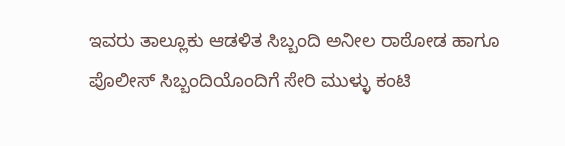ಇವರು ತಾಲ್ಲೂಕು ಆಡಳಿತ ಸಿಬ್ಬಂದಿ ಅನೀಲ ರಾಠೋಡ ಹಾಗೂ ಪೊಲೀಸ್ ಸಿಬ್ಬಂದಿಯೊಂದಿಗೆ ಸೇರಿ ಮುಳ್ಳು ಕಂಟಿ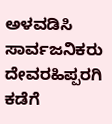ಅಳವಡಿಸಿ ಸಾರ್ವಜನಿಕರು ದೇವರಹಿಪ್ಪರಗಿ ಕಡೆಗೆ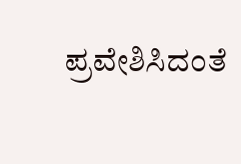ಪ್ರವೇಶಿಸಿದಂತೆ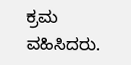ಕ್ರಮ ವಹಿಸಿದರು.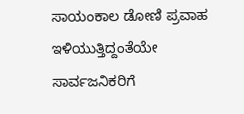ಸಾಯಂಕಾಲ ಡೋಣಿ ಪ್ರವಾಹ ಇಳಿಯುತ್ತಿದ್ದಂತೆಯೇ ಸಾರ್ವಜನಿಕರಿಗೆ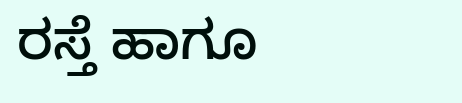ರಸ್ತೆ ಹಾಗೂ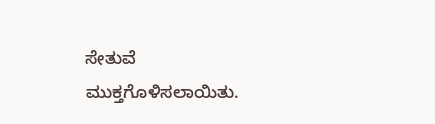ಸೇತುವೆ ಮುಕ್ತಗೊಳಿಸಲಾಯಿತು.